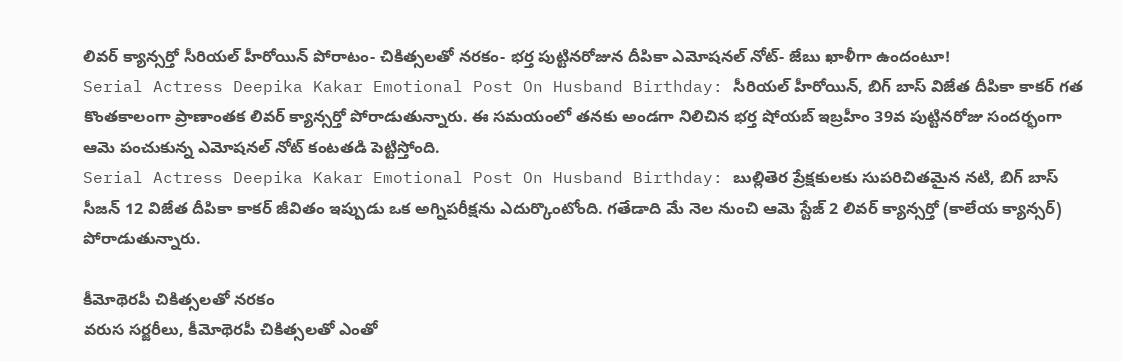లివర్ క్యాన్సర్తో సీరియల్ హీరోయిన్ పోరాటం- చికిత్సలతో నరకం- భర్త పుట్టినరోజున దీపికా ఎమోషనల్ నోట్- జేబు ఖాళీగా ఉందంటూ!
Serial Actress Deepika Kakar Emotional Post On Husband Birthday: సీరియల్ హీరోయిన్, బిగ్ బాస్ విజేత దీపికా కాకర్ గత కొంతకాలంగా ప్రాణాంతక లివర్ క్యాన్సర్తో పోరాడుతున్నారు. ఈ సమయంలో తనకు అండగా నిలిచిన భర్త షోయబ్ ఇబ్రహీం 39వ పుట్టినరోజు సందర్భంగా ఆమె పంచుకున్న ఎమోషనల్ నోట్ కంటతడి పెట్టిస్తోంది.
Serial Actress Deepika Kakar Emotional Post On Husband Birthday: బుల్లితెర ప్రేక్షకులకు సుపరిచితమైన నటి, బిగ్ బాస్ సీజన్ 12 విజేత దీపికా కాకర్ జీవితం ఇప్పుడు ఒక అగ్నిపరీక్షను ఎదుర్కొంటోంది. గతేడాది మే నెల నుంచి ఆమె స్టేజ్ 2 లివర్ క్యాన్సర్తో (కాలేయ క్యాన్సర్) పోరాడుతున్నారు.

కీమోథెరపీ చికిత్సలతో నరకం
వరుస సర్జరీలు, కీమోథెరపీ చికిత్సలతో ఎంతో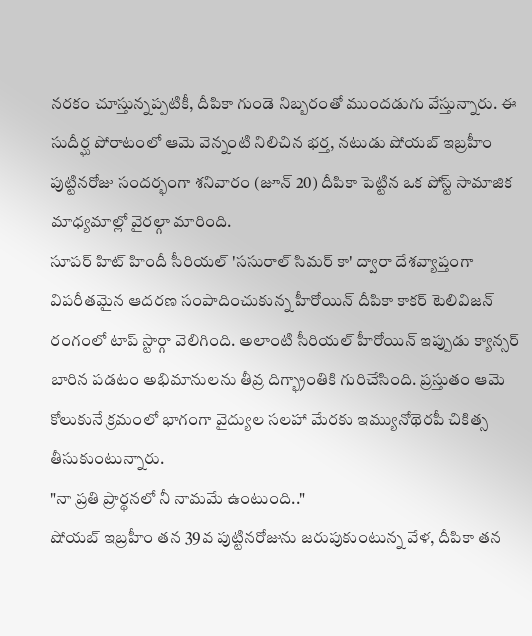నరకం చూస్తున్నప్పటికీ, దీపికా గుండె నిబ్బరంతో ముందడుగు వేస్తున్నారు. ఈ సుదీర్ఘ పోరాటంలో ఆమె వెన్నంటి నిలిచిన భర్త, నటుడు షోయబ్ ఇబ్రహీం పుట్టినరోజు సందర్భంగా శనివారం (జూన్ 20) దీపికా పెట్టిన ఒక పోస్ట్ సామాజిక మాధ్యమాల్లో వైరల్గా మారింది.
సూపర్ హిట్ హిందీ సీరియల్ 'ససురాల్ సిమర్ కా' ద్వారా దేశవ్యాప్తంగా విపరీతమైన ఆదరణ సంపాదించుకున్న హీరోయిన్ దీపికా కాకర్ టెలివిజన్ రంగంలో టాప్ స్టార్గా వెలిగింది. అలాంటి సీరియల్ హీరోయిన్ ఇప్పుడు క్యాన్సర్ బారిన పడటం అభిమానులను తీవ్ర దిగ్భ్రాంతికి గురిచేసింది. ప్రస్తుతం ఆమె కోలుకునే క్రమంలో భాగంగా వైద్యుల సలహా మేరకు ఇమ్యునోథెరపీ చికిత్స తీసుకుంటున్నారు.
"నా ప్రతి ప్రార్థనలో నీ నామమే ఉంటుంది.."
షోయబ్ ఇబ్రహీం తన 39వ పుట్టినరోజును జరుపుకుంటున్న వేళ, దీపికా తన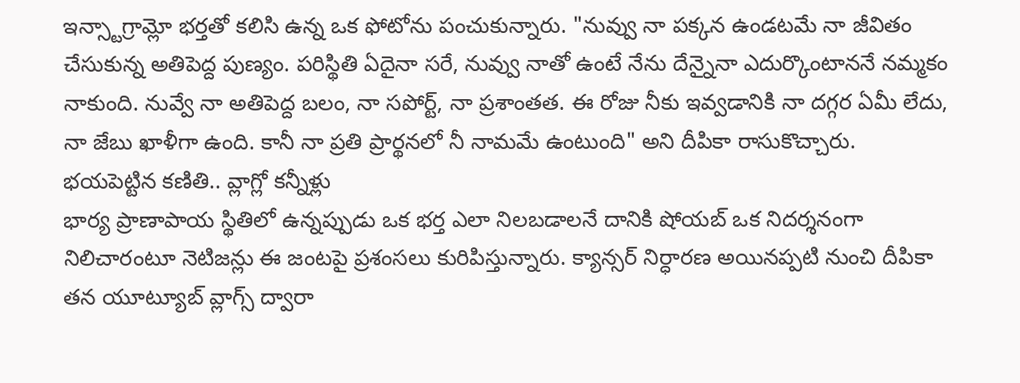ఇన్స్టాగ్రామ్లో భర్తతో కలిసి ఉన్న ఒక ఫోటోను పంచుకున్నారు. "నువ్వు నా పక్కన ఉండటమే నా జీవితం చేసుకున్న అతిపెద్ద పుణ్యం. పరిస్థితి ఏదైనా సరే, నువ్వు నాతో ఉంటే నేను దేన్నైనా ఎదుర్కొంటాననే నమ్మకం నాకుంది. నువ్వే నా అతిపెద్ద బలం, నా సపోర్ట్, నా ప్రశాంతత. ఈ రోజు నీకు ఇవ్వడానికి నా దగ్గర ఏమీ లేదు, నా జేబు ఖాళీగా ఉంది. కానీ నా ప్రతి ప్రార్థనలో నీ నామమే ఉంటుంది" అని దీపికా రాసుకొచ్చారు.
భయపెట్టిన కణితి.. వ్లాగ్లో కన్నీళ్లు
భార్య ప్రాణాపాయ స్థితిలో ఉన్నప్పుడు ఒక భర్త ఎలా నిలబడాలనే దానికి షోయబ్ ఒక నిదర్శనంగా నిలిచారంటూ నెటిజన్లు ఈ జంటపై ప్రశంసలు కురిపిస్తున్నారు. క్యాన్సర్ నిర్ధారణ అయినప్పటి నుంచి దీపికా తన యూట్యూబ్ వ్లాగ్స్ ద్వారా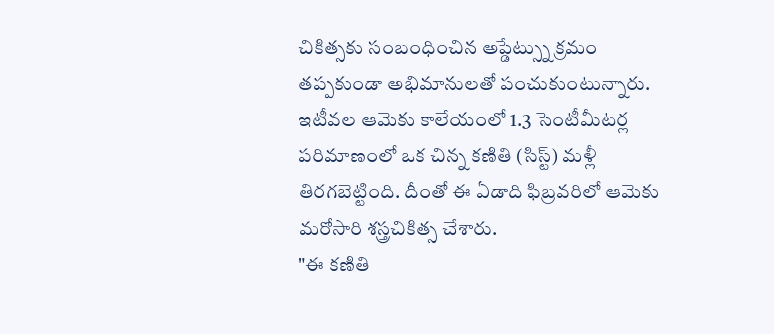చికిత్సకు సంబంధించిన అప్డేట్స్ను క్రమం తప్పకుండా అభిమానులతో పంచుకుంటున్నారు.
ఇటీవల ఆమెకు కాలేయంలో 1.3 సెంటీమీటర్ల పరిమాణంలో ఒక చిన్న కణితి (సిస్ట్) మళ్లీ తిరగబెట్టింది. దీంతో ఈ ఏడాది ఫిబ్రవరిలో ఆమెకు మరోసారి శస్త్రచికిత్స చేశారు.
"ఈ కణితి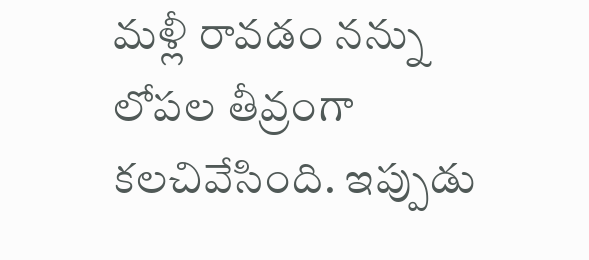మళ్లీ రావడం నన్ను లోపల తీవ్రంగా కలచివేసింది. ఇప్పుడు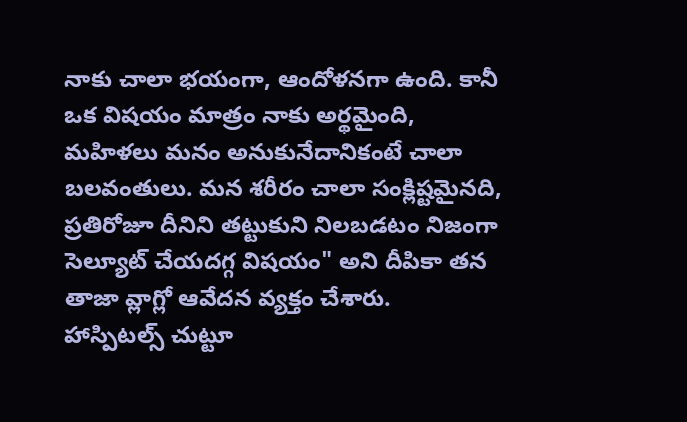నాకు చాలా భయంగా, ఆందోళనగా ఉంది. కానీ ఒక విషయం మాత్రం నాకు అర్థమైంది, మహిళలు మనం అనుకునేదానికంటే చాలా బలవంతులు. మన శరీరం చాలా సంక్లిష్టమైనది, ప్రతిరోజూ దీనిని తట్టుకుని నిలబడటం నిజంగా సెల్యూట్ చేయదగ్గ విషయం" అని దీపికా తన తాజా వ్లాగ్లో ఆవేదన వ్యక్తం చేశారు.
హాస్పిటల్స్ చుట్టూ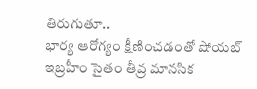తిరుగుతూ..
భార్య ఆరోగ్యం క్షీణించడంతో షోయబ్ ఇబ్రహీం సైతం తీవ్ర మానసిక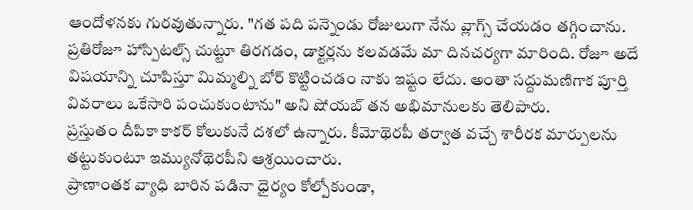ఆందోళనకు గురవుతున్నారు. "గత పది పన్నెండు రోజులుగా నేను వ్లాగ్స్ చేయడం తగ్గించాను. ప్రతిరోజూ హాస్పిటల్స్ చుట్టూ తిరగడం, డాక్టర్లను కలవడమే మా దినచర్యగా మారింది. రోజూ అదే విషయాన్ని చూపిస్తూ మిమ్మల్ని బోర్ కొట్టించడం నాకు ఇష్టం లేదు. అంతా సద్దుమణిగాక పూర్తి వివరాలు ఒకేసారి పంచుకుంటాను" అని షోయబ్ తన అభిమానులకు తెలిపారు.
ప్రస్తుతం దీపికా కాకర్ కోలుకునే దశలో ఉన్నారు. కీమోథెరపీ తర్వాత వచ్చే శారీరక మార్పులను తట్టుకుంటూ ఇమ్యునోథెరపీని ఆశ్రయించారు.
ప్రాణాంతక వ్యాధి బారిన పడినా ధైర్యం కోల్పోకుండా,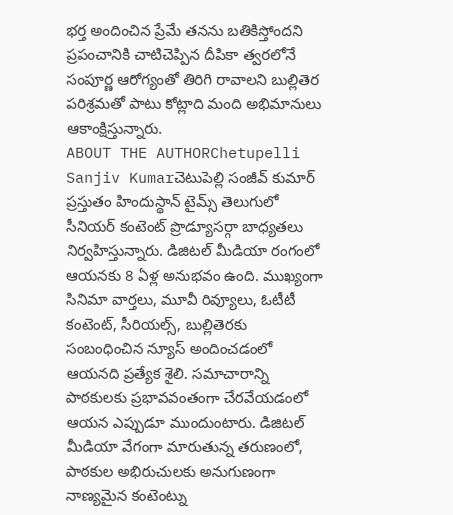భర్త అందించిన ప్రేమే తనను బతికిస్తోందని ప్రపంచానికి చాటిచెప్పిన దీపికా త్వరలోనే సంపూర్ణ ఆరోగ్యంతో తిరిగి రావాలని బుల్లితెర పరిశ్రమతో పాటు కోట్లాది మంది అభిమానులు ఆకాంక్షిస్తున్నారు.
ABOUT THE AUTHORChetupelli Sanjiv Kumarచెటుపెల్లి సంజీవ్ కుమార్ ప్రస్తుతం హిందుస్థాన్ టైమ్స్ తెలుగులో సీనియర్ కంటెంట్ ప్రొడ్యూసర్గా బాధ్యతలు నిర్వహిస్తున్నారు. డిజిటల్ మీడియా రంగంలో ఆయనకు 8 ఏళ్ల అనుభవం ఉంది. ముఖ్యంగా సినిమా వార్తలు, మూవీ రివ్యూలు, ఓటీటీ కంటెంట్, సీరియల్స్, బుల్లితెరకు సంబంధించిన న్యూస్ అందించడంలో ఆయనది ప్రత్యేక శైలి. సమాచారాన్ని పాఠకులకు ప్రభావవంతంగా చేరవేయడంలో ఆయన ఎప్పుడూ ముందుంటారు. డిజిటల్ మీడియా వేగంగా మారుతున్న తరుణంలో, పాఠకుల అభిరుచులకు అనుగుణంగా నాణ్యమైన కంటెంట్ను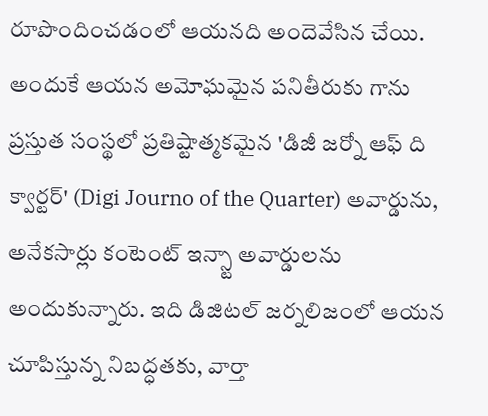రూపొందించడంలో ఆయనది అందెవేసిన చేయి. అందుకే ఆయన అమోఘమైన పనితీరుకు గాను ప్రస్తుత సంస్థలో ప్రతిష్టాత్మకమైన 'డిజీ జర్నో ఆఫ్ ది క్వార్టర్' (Digi Journo of the Quarter) అవార్డును, అనేకసార్లు కంటెంట్ ఇన్స్టా అవార్డులను అందుకున్నారు. ఇది డిజిటల్ జర్నలిజంలో ఆయన చూపిస్తున్న నిబద్ధతకు, వార్తా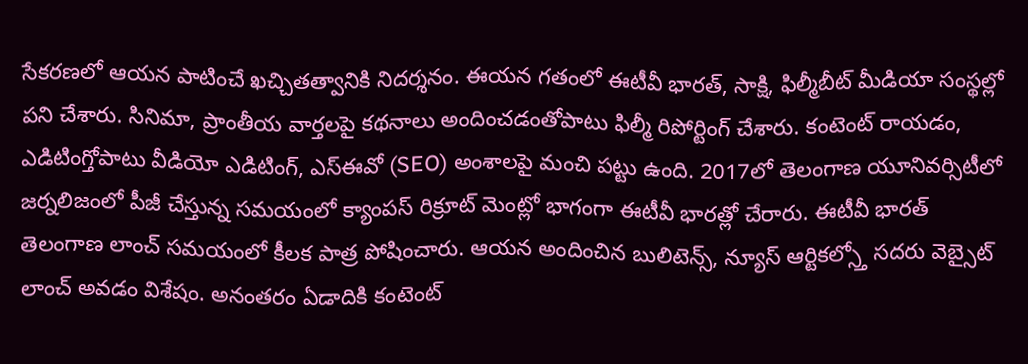సేకరణలో ఆయన పాటించే ఖచ్చితత్వానికి నిదర్శనం. ఈయన గతంలో ఈటీవీ భారత్, సాక్షి, ఫిల్మీబీట్ మీడియా సంస్థల్లో పని చేశారు. సినిమా, ప్రాంతీయ వార్తలపై కథనాలు అందించడంతోపాటు ఫిల్మీ రిపోర్టింగ్ చేశారు. కంటెంట్ రాయడం, ఎడిటింగ్తోపాటు వీడియో ఎడిటింగ్, ఎస్ఈవో (SEO) అంశాలపై మంచి పట్టు ఉంది. 2017లో తెలంగాణ యూనివర్సిటీలో జర్నలిజంలో పీజీ చేస్తున్న సమయంలో క్యాంపస్ రిక్రూట్ మెంట్లో భాగంగా ఈటీవీ భారత్లో చేరారు. ఈటీవీ భారత్ తెలంగాణ లాంచ్ సమయంలో కీలక పాత్ర పోషించారు. ఆయన అందించిన బులిటెన్స్, న్యూస్ ఆర్టికల్స్తో సదరు వెబ్సైట్ లాంచ్ అవడం విశేషం. అనంతరం ఏడాదికి కంటెంట్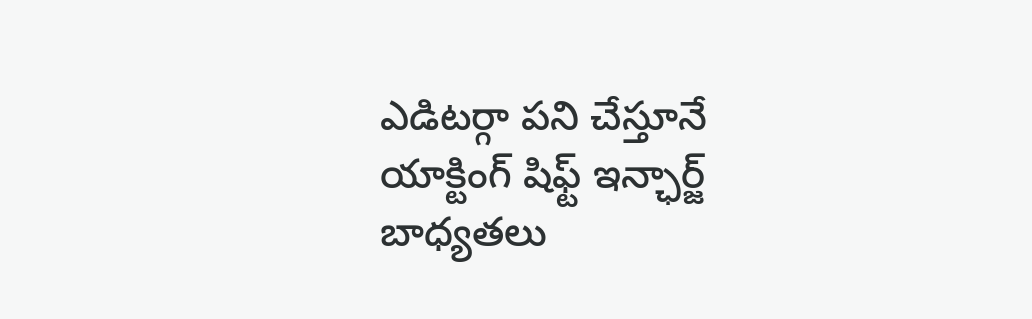ఎడిటర్గా పని చేస్తూనే యాక్టింగ్ షిఫ్ట్ ఇన్ఛార్జ్ బాధ్యతలు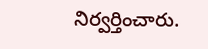నిర్వర్తించారు.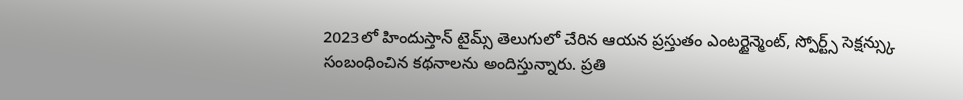2023లో హిందుస్తాన్ టైమ్స్ తెలుగులో చేరిన ఆయన ప్రస్తుతం ఎంటర్టైన్మెంట్, స్పోర్ట్స్ సెక్షన్స్కు సంబంధించిన కథనాలను అందిస్తున్నారు. ప్రతి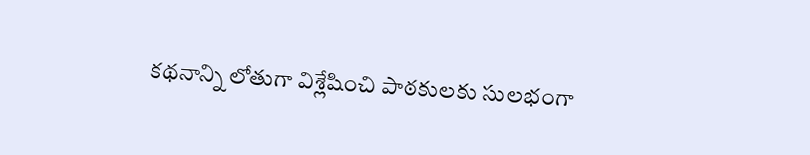కథనాన్ని లోతుగా విశ్లేషించి పాఠకులకు సులభంగా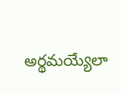అర్థమయ్యేలా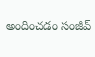అందించడం సంజీవ్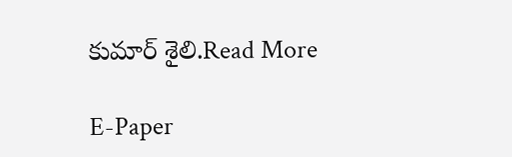కుమార్ శైలి.Read More

E-Paper